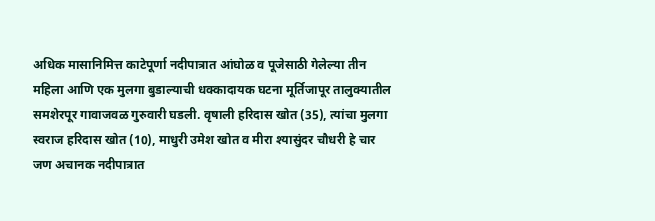अधिक मासानिमित्त काटेपूर्णा नदीपात्रात आंघोळ व पूजेसाठी गेलेल्या तीन महिला आणि एक मुलगा बुडाल्याची धक्कादायक घटना मूर्तिजापूर तालुक्यातील समशेरपूर गावाजवळ गुरुवारी घडली. वृषाली हरिदास खोत (35), त्यांचा मुलगा स्वराज हरिदास खोत (10), माधुरी उमेश खोत व मीरा श्यासुंदर चौधरी हे चार जण अचानक नदीपात्रात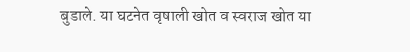बुडाले. या घटनेत वृषाली खोत व स्वराज खोत या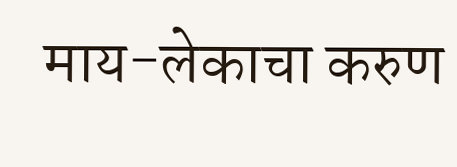माय-लेकाचा करुण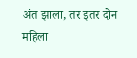अंत झाला, तर इतर दोन महिला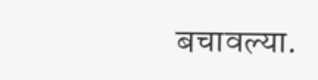बचावल्या.